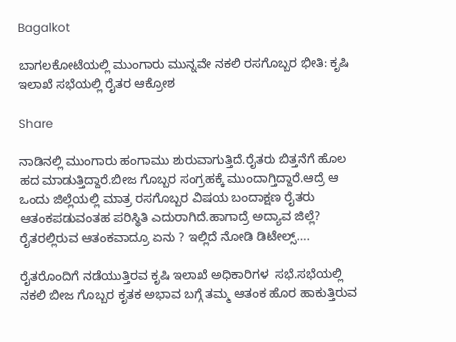Bagalkot

ಬಾಗಲಕೋಟೆಯಲ್ಲಿ ಮುಂಗಾರು ಮುನ್ನವೇ ನಕಲಿ ರಸಗೊಬ್ಬರ ಭೀತಿ: ಕೃಷಿ ಇಲಾಖೆ ಸಭೆಯಲ್ಲಿ ರೈತರ ಆಕ್ರೋಶ

Share

ನಾಡಿನಲ್ಲಿ ಮುಂಗಾರು ಹಂಗಾಮು ಶುರುವಾಗುತ್ತಿದೆ.ರೈತರು ಬಿತ್ತನೆಗೆ ಹೊಲ ಹದ ಮಾಡುತ್ತಿದ್ದಾರೆ.ಬೀಜ ಗೊಬ್ಬರ ಸಂಗ್ರಹಕ್ಕೆ ಮುಂದಾಗ್ತಿದ್ದಾರೆ.ಆದ್ರೆ ಆ ಒಂದು ಜಿಲ್ಲೆಯಲ್ಲಿ ಮಾತ್ರ ರಸಗೊಬ್ಬರ ವಿಷಯ ಬಂದಾಕ್ಷಣ ರೈತರು ಆತಂಕಪಡುವಂತಹ ಪರಿಸ್ಥಿತಿ ಎದುರಾಗಿದೆ.ಹಾಗಾದ್ರೆ ಅದ್ಯಾವ ಜಿಲ್ಲೆ? ರೈತರಲ್ಲಿರುವ ಆತಂಕವಾದ್ರೂ ಏನು ? ಇಲ್ಲಿದೆ ನೋಡಿ ಡಿಟೇಲ್ಸ್….

ರೈತರೊಂದಿಗೆ ನಡೆಯುತ್ತಿರವ ಕೃಷಿ ಇಲಾಖೆ ಅಧಿಕಾರಿಗಳ  ಸಭೆ.ಸಭೆಯಲ್ಲಿ ನಕಲಿ ಬೀಜ ಗೊಬ್ಬರ ಕೃತಕ ಅಭಾವ ಬಗ್ಗೆ ತಮ್ಮ ಆತಂಕ ಹೊರ ಹಾಕುತ್ತಿರುವ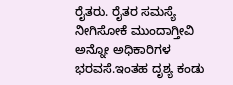ರೈತರು. ರೈತರ ಸಮಸ್ಯೆ ನೀಗಿಸೋಕೆ ಮುಂದಾಗ್ತೀವಿ ಅನ್ನೋ ಅಧಿಕಾರಿಗಳ ಭರವಸೆ.ಇಂತಹ ದೃಶ್ಯ ಕಂಡು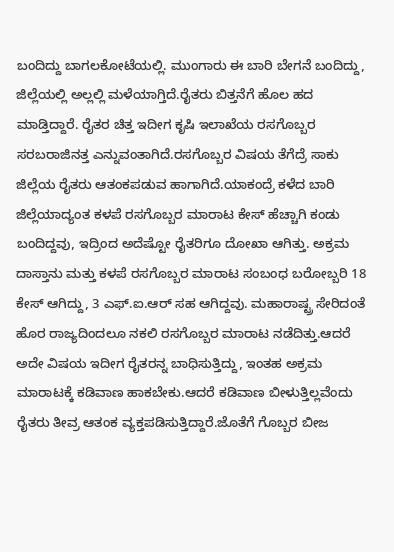ಬಂದಿದ್ದು ಬಾಗಲಕೋಟೆಯಲ್ಲಿ. ಮುಂಗಾರು ಈ ಬಾರಿ ಬೇಗನೆ ಬಂದಿದ್ದು, ಜಿಲ್ಲೆಯಲ್ಲಿ ಅಲ್ಲಲ್ಲಿ ಮಳೆಯಾಗ್ತಿದೆ.ರೈತರು ಬಿತ್ತನೆಗೆ ಹೊಲ ಹದ ಮಾಡ್ತಿದ್ದಾರೆ. ರೈತರ ಚಿತ್ತ ಇದೀಗ ಕೃಷಿ ಇಲಾಖೆಯ ರಸಗೊಬ್ಬರ ಸರಬರಾಜಿನತ್ತ ಎನ್ನುವಂತಾಗಿದೆ.ರಸಗೊಬ್ಬರ ವಿಷಯ ತೆಗೆದ್ರೆ ಸಾಕು ಜಿಲ್ಲೆಯ ರೈತರು ಆತಂಕಪಡುವ ಹಾಗಾಗಿದೆ.ಯಾಕಂದ್ರೆ ಕಳೆದ ಬಾರಿ ಜಿಲ್ಲೆಯಾದ್ಯಂತ ಕಳಪೆ ರಸಗೊಬ್ಬರ ಮಾರಾಟ ಕೇಸ್ ಹೆಚ್ಚಾಗಿ ಕಂಡು ಬಂದಿದ್ದವು, ಇದ್ರಿಂದ ಅದೆಷ್ಟೋ ರೈತರಿಗೂ ದೋಖಾ ಆಗಿತ್ತು. ಅಕ್ರಮ ದಾಸ್ತಾನು ಮತ್ತು ಕಳಪೆ ರಸಗೊಬ್ಬರ ಮಾರಾಟ ಸಂಬಂಧ ಬರೋಬ್ಬರಿ 18 ಕೇಸ್ ಆಗಿದ್ದು, 3 ಎಫ್.ಐ.ಆರ್ ಸಹ ಆಗಿದ್ದವು. ಮಹಾರಾಷ್ಟ್ರ ಸೇರಿದಂತೆ ಹೊರ ರಾಜ್ಯದಿಂದಲೂ ನಕಲಿ ರಸಗೊಬ್ಬರ ಮಾರಾಟ ನಡೆದಿತ್ತು.ಆದರೆ ಅದೇ ವಿಷಯ ಇದೀಗ ರೈತರನ್ನ ಬಾಧಿಸುತ್ತಿದ್ದು, ಇಂತಹ ಅಕ್ರಮ ಮಾರಾಟಕ್ಕೆ ಕಡಿವಾಣ ಹಾಕಬೇಕು‌‌‌.ಆದರೆ ಕಡಿವಾಣ ಬೀಳುತ್ತಿಲ್ಲವೆಂದು ರೈತರು ತೀವ್ರ ಆತಂಕ ವ್ಯಕ್ತಪಡಿಸುತ್ತಿದ್ದಾರೆ.ಜೊತೆಗೆ ಗೊಬ್ಬರ ಬೀಜ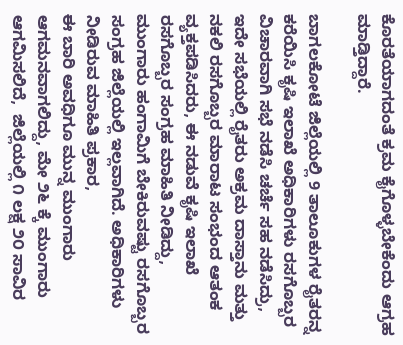ಕೊರತೆಯಾಗದಂತೆ ಕ್ರಮ ಕೈಗೊಳ್ಳಬೇಕೆಂದು ಆಗ್ರಹ ಮಾಡ್ತಿದ್ದಾರೆ.

ಬಾಗಲಕೋಟೆ ಜಿಲ್ಲೆಯಲ್ಲಿ 9 ತಾಲೂಕುಗಳ ರೈತರನ್ನ ಕರೆಯಿಸಿ ಕೃಷಿ ಇಲಾಖೆ ಅಧಿಕಾರಿಗಳು ರಸಗೊಬ್ಬರ ವಿಚಾರವಾಗಿ ಸಭೆ ನಡೆಸಿ ಚರ್ಚೆ ಸಹ ನಡೆಸಿದ್ರು, ಇದೇ ಸಭೆಯಲ್ಲಿ ರೈತರು ಅಕ್ರಮ ದಾಸ್ತಾನು ಮತ್ತು ನಕಲಿ ರಸಗೊಬ್ಬರ ಮಾರಾಟ ಸಂಭಂದ ಆತಂಕ ವ್ಯಕ್ತಪಡಿಸಿದರು, ಈ ನಡುವೆ ಕೃಷಿ ಇಲಾಖೆ  ರಸಗೊಬ್ಬರ ಸಂಗ್ರಹ ಮಾಹಿತಿ ನೀಡಿದ್ದು, ಮುಂಗಾರು ಹಂಗಾಮಿಗೆ ಬೇಕಿರುವಷ್ಟು ರಸಗೊಬ್ಬರ ಸಂಗ್ರಹ ಜಿಲ್ಲೆಯಲ್ಲಿ ಇಲ್ಲವಾಗಿದೆ. ಅಧಿಕಾರಿಗಳು ನೀಡಿರುವ ಮಾಹಿತಿ ಪ್ರಕಾರ,
ಈ ಬಾರಿ ಅವಧಿಗೂ ಮುನ್ನ ಮುಂಗಾರು ಆಗಮನವಾಗಲಿದ್ದು, ಮೇ ೨೬ ಕ್ಕೆ ಮುಂಗಾರು ಆಗಮಿಸಲಿದೆ,  ಜಿಲ್ಲೆಯಲ್ಲಿ ೧ ಲಕ್ಷ ೨೦ ಸಾವಿರ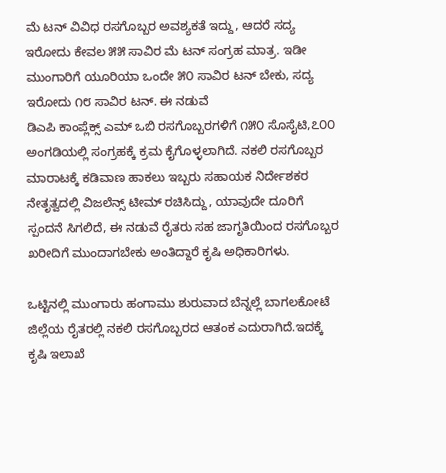ಮೆ ಟನ್ ವಿವಿಧ ರಸಗೊಬ್ಬರ ಅವಶ್ಯಕತೆ ಇದ್ದು, ಆದರೆ ಸದ್ಯ ಇರೋದು ಕೇವಲ ೫೫ ಸಾವಿರ ಮೆ ಟನ್ ಸಂಗ್ರಹ ಮಾತ್ರ. ಇಡೀ ಮುಂಗಾರಿಗೆ ಯೂರಿಯಾ ಒಂದೇ ೫೦ ಸಾವಿರ ಟನ್ ಬೇಕು, ಸದ್ಯ ಇರೋದು ೧೮ ಸಾವಿರ ಟನ್. ಈ ನಡುವೆ
ಡಿಎಪಿ ಕಾಂಪ್ಲೆಕ್ಸ್ ಎಮ್ ಒಬಿ ರಸಗೊಬ್ಬರಗಳಿಗೆ ೧೫೦ ಸೊಸೈಟಿ,೭೦೦ ಅಂಗಡಿಯಲ್ಲಿ ಸಂಗ್ರಹಕ್ಕೆ ಕ್ರಮ ಕೈಗೊಳ್ಳಲಾಗಿದೆ. ನಕಲಿ ರಸಗೊಬ್ಬರ ಮಾರಾಟಕ್ಕೆ ಕಡಿವಾಣ ಹಾಕಲು ಇಬ್ಬರು ಸಹಾಯಕ ನಿರ್ದೇಶಕರ ನೇತೃತ್ವದಲ್ಲಿ ವಿಜಲೆನ್ಸ್ ಟೀಮ್ ರಚಿಸಿದ್ದು, ಯಾವುದೇ ದೂರಿಗೆ ಸ್ಪಂದನೆ ಸಿಗಲಿದೆ, ಈ ನಡುವೆ ರೈತರು ಸಹ ಜಾಗೃತಿಯಿಂದ ರಸಗೊಬ್ಬರ ಖರೀದಿಗೆ ಮುಂದಾಗಬೇಕು ಅಂತಿದ್ದಾರೆ ಕೃಷಿ ಅಧಿಕಾರಿಗಳು.

ಒಟ್ಟಿನಲ್ಲಿ ಮುಂಗಾರು ಹಂಗಾಮು ಶುರುವಾದ ಬೆನ್ನಲ್ಲೆ ಬಾಗಲಕೋಟೆ ಜಿಲ್ಲೆಯ ರೈತರಲ್ಲಿ ನಕಲಿ ರಸಗೊಬ್ಬರದ ಆತಂಕ ಎದುರಾಗಿದೆ.ಇದಕ್ಕೆ ಕೃಷಿ ಇಲಾಖೆ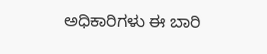ಅಧಿಕಾರಿಗಳು ಈ ಬಾರಿ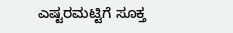ಎಷ್ಟರಮಟ್ಟಿಗೆ ಸೂಕ್ತ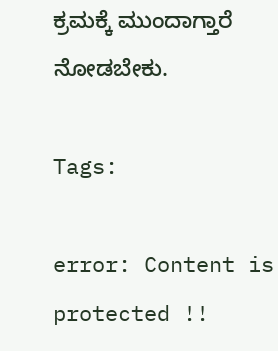ಕ್ರಮಕ್ಕೆ ಮುಂದಾಗ್ತಾರೆ ನೋಡಬೇಕು.

Tags:

error: Content is protected !!